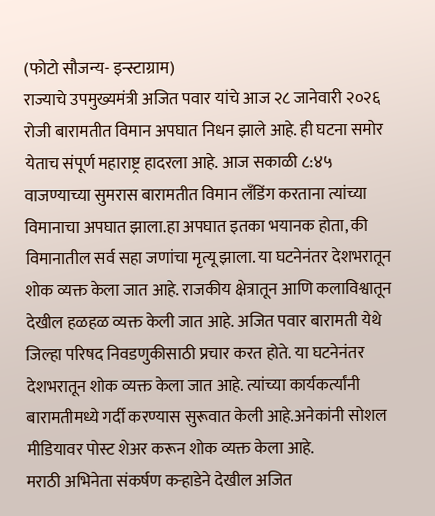(फोटो सौजन्य- इन्स्टाग्राम)
राज्याचे उपमुख्यमंत्री अजित पवार यांचे आज २८ जानेवारी २०२६ रोजी बारामतीत विमान अपघात निधन झाले आहे. ही घटना समोर येताच संपूर्ण महाराष्ट्र हादरला आहे. आज सकाळी ८:४५ वाजण्याच्या सुमरास बारामतीत विमान लँडिंग करताना त्यांच्या विमानाचा अपघात झाला.हा अपघात इतका भयानक होता, की विमानातील सर्व सहा जणांचा मृत्यू झाला. या घटनेनंतर देशभरातून शोक व्यक्त केला जात आहे. राजकीय क्षेत्रातून आणि कलाविश्वातून देखील हळहळ व्यक्त केली जात आहे. अजित पवार बारामती येथे जिल्हा परिषद निवडणुकीसाठी प्रचार करत होते. या घटनेनंतर देशभरातून शोक व्यक्त केला जात आहे. त्यांच्या कार्यकर्त्यांनी बारामतीमध्ये गर्दी करण्यास सुरूवात केली आहे.अनेकांनी सोशल मीडियावर पोस्ट शेअर करून शोक व्यक्त केला आहे.
मराठी अभिनेता संकर्षण कऱ्हाडेने देखील अजित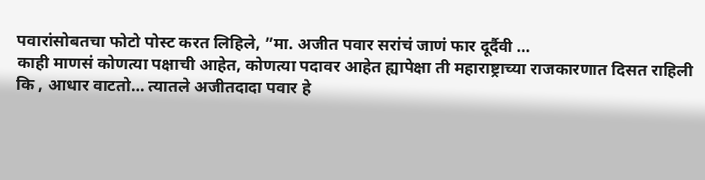पवारांसोबतचा फोटो पोस्ट करत लिहिले, ”मा. अजीत पवार सरांचं जाणं फार दूर्दैवी …
काही माणसं कोणत्या पक्षाची आहेत, कोणत्या पदावर आहेत ह्यापेक्षा ती महाराष्ट्राच्या राजकारणात दिसत राहिली कि , आधार वाटतो… त्यातले अजीतदादा पवार हे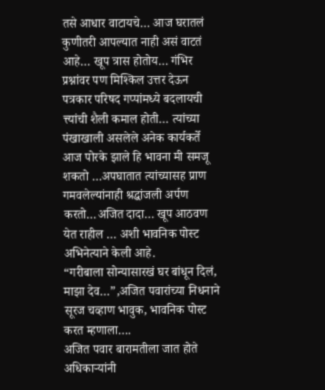तसे आधार वाटायचे… आज घरातलं कुणीतरी आपल्यात नाही असं वाटतं आहे… खूप त्रास होतोय… गंभिर प्रश्नांवर पण मिश्किल उत्तर देऊन पत्रकार परिषद गप्पांमध्ये बदलायची त्त्यांची शैली कमाल होती… त्यांच्या पंखाखाली असलेले अनेक कार्यकर्ते आज पोरके झाले हि भावना मी समजू शकतो …अपघातात त्यांच्यासह प्राण गमवलेल्यांनाही श्रद्धांजली अर्पण करतो…अजित दादा… खूप आठवण येत राहील … अशी भावनिक पोस्ट अभिनेत्याने केली आहे.
“गरीबाला सोन्यासारखं घर बांधून दिलं, माझा देव…”,अजित पवारांच्या निधनाने सूरज चव्हाण भावुक, भावनिक पोस्ट करत म्हणाला….
अजित पवार बारामतीला जात होते
अधिकाऱ्यांनी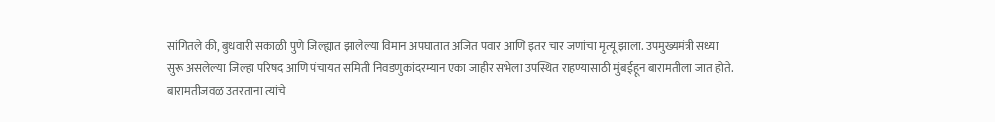सांगितले की, बुधवारी सकाळी पुणे जिल्ह्यात झालेल्या विमान अपघातात अजित पवार आणि इतर चार जणांचा मृत्यू झाला. उपमुख्यमंत्री सध्या सुरू असलेल्या जिल्हा परिषद आणि पंचायत समिती निवडणुकांदरम्यान एका जाहीर सभेला उपस्थित राहण्यासाठी मुंबईहून बारामतीला जात होते. बारामतीजवळ उतरताना त्यांचे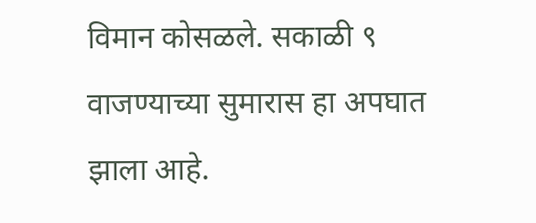विमान कोसळले. सकाळी ९ वाजण्याच्या सुमारास हा अपघात झाला आहे.